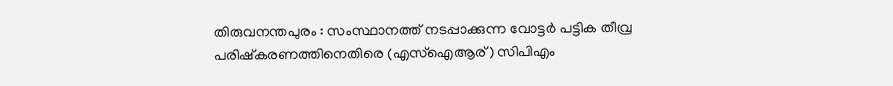തിരുവനന്തപുരം : സംസ്ഥാനത്ത് നടപ്പാക്കുന്ന വോട്ടർ പട്ടിക തീവ്ര പരിഷ്കരണത്തിനെതിരെ (എസ്ഐആര്) സിപിഎം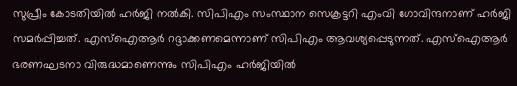സുപ്രീം കോടതിയിൽ ഹർജി നൽകി. സിപിഎം സംസ്ഥാന സെക്രട്ടറി എംവി ഗോവിന്ദനാണ് ഹർജി സമർപ്പിച്ചത്. എസ്ഐആർ റദ്ദാക്കണമെന്നാണ് സിപിഎം ആവശ്യപ്പെടുന്നത്. എസ്ഐആർ ഭരണഘടനാ വിരുദ്ധമാണെന്നും സിപിഎം ഹർജിയിൽ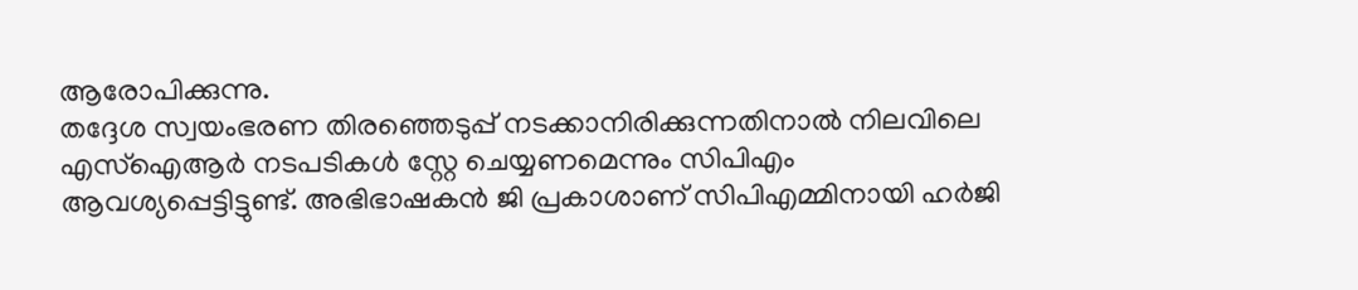ആരോപിക്കുന്നു.
തദ്ദേശ സ്വയംഭരണ തിരഞ്ഞെടുപ്പ് നടക്കാനിരിക്കുന്നതിനാൽ നിലവിലെ എസ്ഐആർ നടപടികൾ സ്റ്റേ ചെയ്യണമെന്നും സിപിഎം ആവശ്യപ്പെട്ടിട്ടുണ്ട്. അഭിഭാഷകൻ ജി പ്രകാശാണ് സിപിഎമ്മിനായി ഹർജി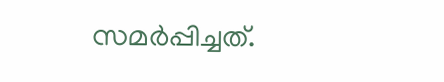സമർപ്പിച്ചത്.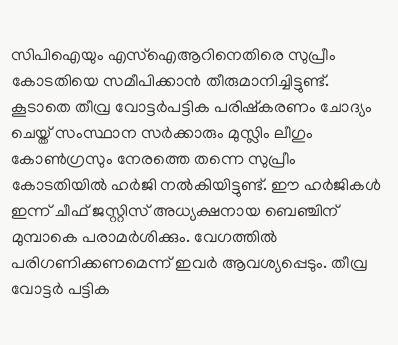സിപിഐയും എസ്ഐആറിനെതിരെ സുപ്രീം കോടതിയെ സമീപിക്കാൻ തീരുമാനിച്ചിട്ടുണ്ട്.
കൂടാതെ തീവ്ര വോട്ടർപട്ടിക പരിഷ്കരണം ചോദ്യം ചെയ്ത് സംസ്ഥാന സർക്കാരും മുസ്ലിം ലീഗും കോൺഗ്രസും നേരത്തെ തന്നെ സുപ്രീം കോടതിയിൽ ഹർജി നൽകിയിട്ടുണ്ട്. ഈ ഹർജികൾ ഇന്ന് ചീഫ് ജസ്റ്റിസ് അധ്യക്ഷനായ ബെഞ്ചിന് മുമ്പാകെ പരാമർശിക്കും. വേഗത്തിൽ പരിഗണിക്കണമെന്ന് ഇവർ ആവശ്യപ്പെടും. തീവ്ര വോട്ടർ പട്ടിക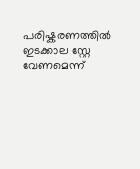പരിഷ്കരണത്തിൽ ഇടക്കാല സ്റ്റേ വേണമെന്ന്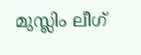മുസ്ലിം ലീഗ്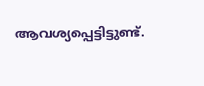ആവശ്യപ്പെട്ടിട്ടുണ്ട്.